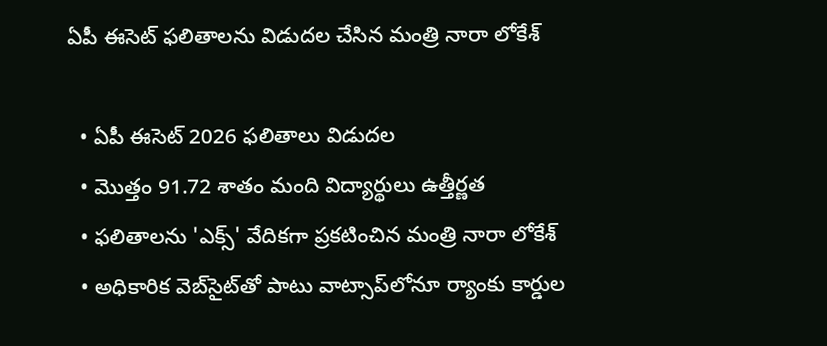ఏపీ ఈసెట్ ఫలితాలను విడుదల చేసిన మంత్రి నారా లోకేశ్

  • ఏపీ ఈసెట్ 2026 ఫలితాలు విడుదల
  • మొత్తం 91.72 శాతం మంది విద్యార్థులు ఉత్తీర్ణత
  • ఫలితాలను 'ఎక్స్' వేదికగా ప్రకటించిన మంత్రి నారా లోకేశ్
  • అధికారిక వెబ్‌సైట్‌తో పాటు వాట్సాప్‌లోనూ ర్యాంకు కార్డుల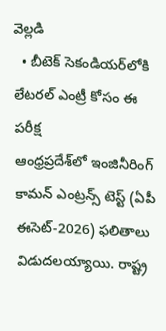వెల్లడి
  • బీటెక్ సెకండియర్‌లోకి లేటరల్ ఎంట్రీ కోసం ఈ పరీక్ష
ఆంధ్రప్రదేశ్‌లో ఇంజినీరింగ్ కామన్ ఎంట్రన్స్ టెస్ట్ (ఏపీ ఈసెట్-2026) ఫలితాలు విడుదలయ్యాయి. రాష్ట్ర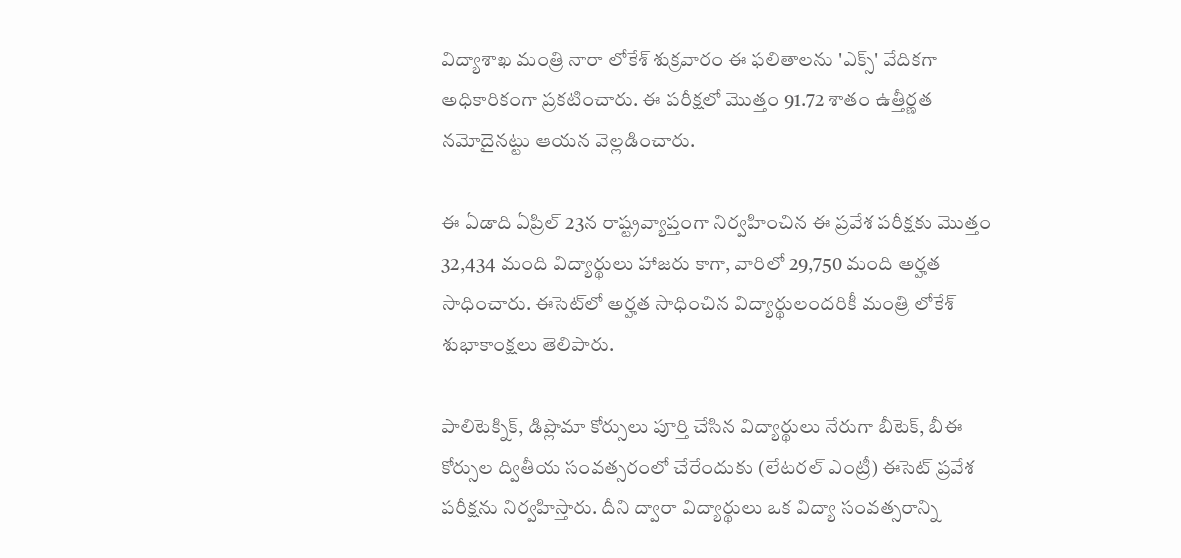విద్యాశాఖ మంత్రి నారా లోకేశ్ శుక్రవారం ఈ ఫలితాలను 'ఎక్స్' వేదికగా అధికారికంగా ప్రకటించారు. ఈ పరీక్షలో మొత్తం 91.72 శాతం ఉత్తీర్ణత నమోదైనట్టు ఆయన వెల్లడించారు.

ఈ ఏడాది ఏప్రిల్ 23న రాష్ట్రవ్యాప్తంగా నిర్వహించిన ఈ ప్రవేశ పరీక్షకు మొత్తం 32,434 మంది విద్యార్థులు హాజరు కాగా, వారిలో 29,750 మంది అర్హత సాధించారు. ఈసెట్‌లో అర్హత సాధించిన విద్యార్థులందరికీ మంత్రి లోకేశ్ శుభాకాంక్షలు తెలిపారు.

పాలిటెక్నిక్, డిప్లొమా కోర్సులు పూర్తి చేసిన విద్యార్థులు నేరుగా బీటెక్, బీఈ కోర్సుల ద్వితీయ సంవత్సరంలో చేరేందుకు (లేటరల్ ఎంట్రీ) ఈసెట్ ప్రవేశ పరీక్షను నిర్వహిస్తారు. దీని ద్వారా విద్యార్థులు ఒక విద్యా సంవత్సరాన్ని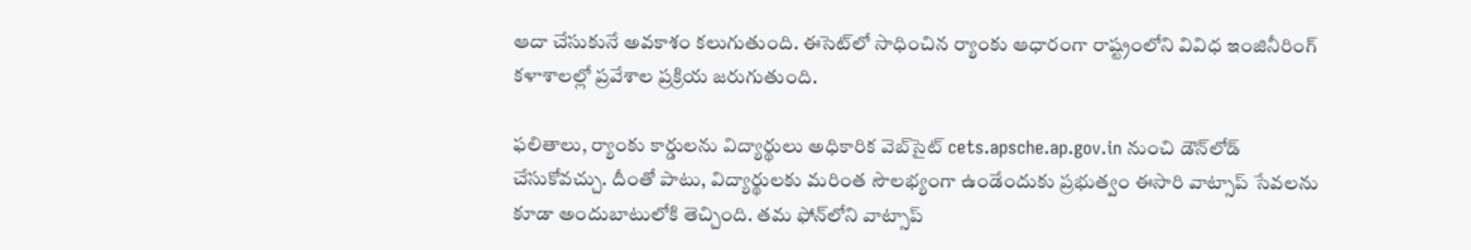ఆదా చేసుకునే అవకాశం కలుగుతుంది. ఈసెట్‌లో సాధించిన ర్యాంకు ఆధారంగా రాష్ట్రంలోని వివిధ ఇంజినీరింగ్ కళాశాలల్లో ప్రవేశాల ప్రక్రియ జరుగుతుంది.

ఫలితాలు, ర్యాంకు కార్డులను విద్యార్థులు అధికారిక వెబ్‌సైట్ cets.apsche.ap.gov.in నుంచి డౌన్‌లోడ్ చేసుకోవచ్చు. దీంతో పాటు, విద్యార్థులకు మరింత సౌలభ్యంగా ఉండేందుకు ప్రభుత్వం ఈసారి వాట్సాప్ సేవలను కూడా అందుబాటులోకి తెచ్చింది. తమ ఫోన్‌లోని వాట్సాప్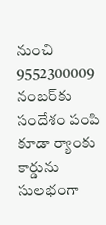నుంచి 9552300009 నంబర్‌కు సందేశం పంపి కూడా ర్యాంకు కార్డును సులభంగా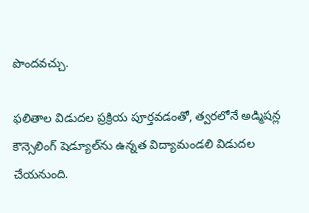పొందవచ్చు.

ఫలితాల విడుదల ప్రక్రియ పూర్తవడంతో, త్వరలోనే అడ్మిషన్ల కౌన్సెలింగ్ షెడ్యూల్‌ను ఉన్నత విద్యామండలి విడుదల చేయనుంది.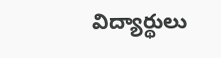విద్యార్థులు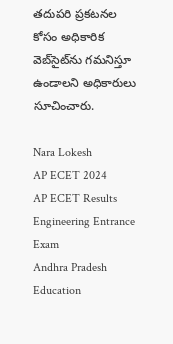తదుపరి ప్రకటనల కోసం అధికారిక వెబ్‌సైట్‌ను గమనిస్తూ ఉండాలని అధికారులు సూచించారు.

Nara Lokesh
AP ECET 2024
AP ECET Results
Engineering Entrance Exam
Andhra Pradesh Education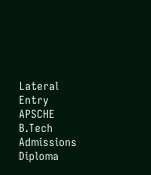Lateral Entry
APSCHE
B.Tech Admissions
Diploma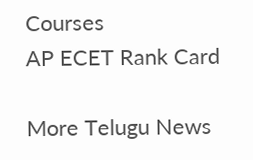Courses
AP ECET Rank Card

More Telugu News